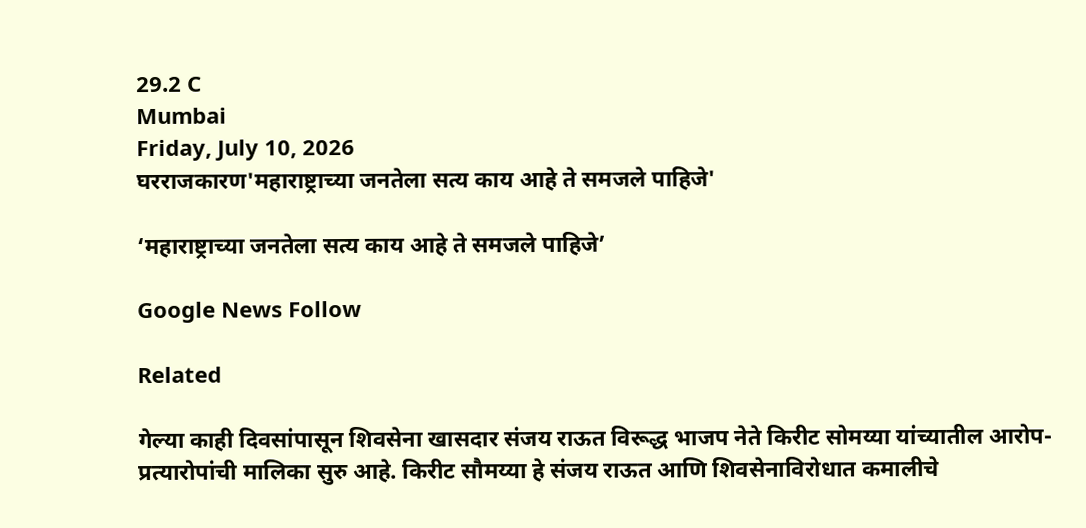29.2 C
Mumbai
Friday, July 10, 2026
घरराजकारण'महाराष्ट्राच्या जनतेला सत्य काय आहे ते समजले पाहिजे'

‘महाराष्ट्राच्या जनतेला सत्य काय आहे ते समजले पाहिजे’

Google News Follow

Related

गेल्या काही दिवसांपासून शिवसेना खासदार संजय राऊत विरूद्ध भाजप नेते किरीट सोमय्या यांच्यातील आरोप-प्रत्यारोपांची मालिका सुरु आहे. किरीट सौमय्या हे संजय राऊत आणि शिवसेनाविरोधात कमालीचे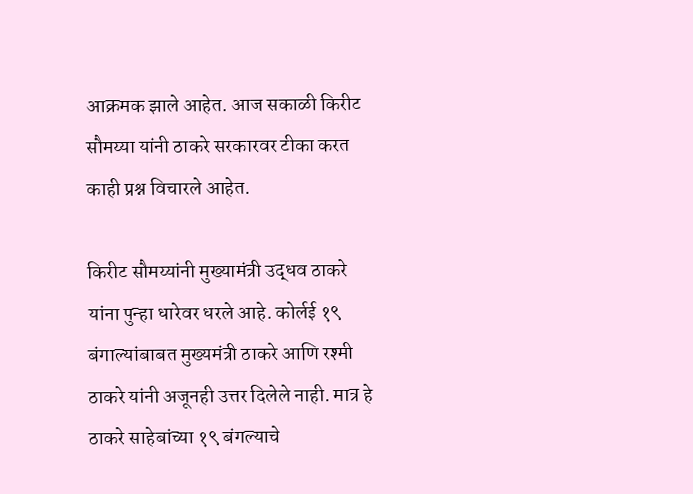आक्रमक झाले आहेत. आज सकाळी किरीट सौमय्या यांनी ठाकरे सरकारवर टीका करत काही प्रश्न विचारले आहेत.

किरीट सौमय्यांनी मुख्यामंत्री उद्धव ठाकरे यांना पुन्हा धारेवर धरले आहे. कोर्लई १९ बंगाल्यांबाबत मुख्यमंत्री ठाकरे आणि रश्मी ठाकरे यांनी अजूनही उत्तर दिलेले नाही. मात्र हे ठाकरे साहेबांच्या १९ बंगल्याचे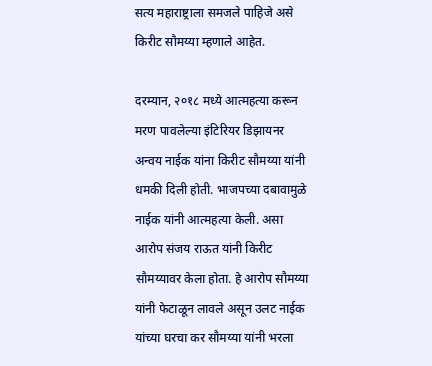सत्य महाराष्ट्राला समजले पाहिजे असे किरीट सौमय्या म्हणाले आहेत.

दरम्यान, २०१८ मध्ये आत्महत्या करून मरण पावलेल्या इंटिरियर डिझायनर अन्वय नाईक यांना किरीट सौमय्या यांनी धमकी दिली होती. भाजपच्या दबावामुळे नाईक यांनी आत्महत्या केली. असा आरोप संजय राऊत यांनी किरीट सौमय्यावर केला होता. हे आरोप सौमय्या यांनी फेटाळून लावले असून उलट नाईक यांच्या घरचा कर सौमय्या यांनी भरला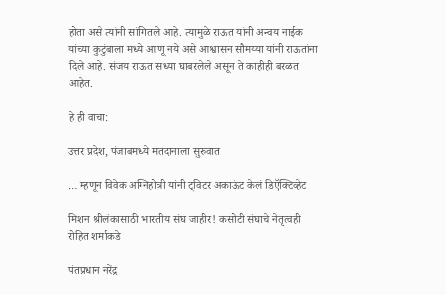होता असे त्यांनी सांगितले आहे. त्यामुळे राऊत यांनी अन्वय नाईक यांच्या कुटुंबाला मध्ये आणू नये असे आश्वासन सौमय्या यांनी राऊतांना दिले आहे. संजय राऊत सध्या घाबरलेले असून ते काहीही बरळत आहेत.

हे ही वाचा:

उत्तर प्रदेश, पंजाबमध्ये मतदानाला सुरुवात

… म्हणून विवेक अग्निहोत्री यांनी ट्विटर अकाऊंट केलं डिऍक्टिव्हेट

मिशन श्रीलंकासाठी भारतीय संघ जाहीर! कसोटी संघाचे नेतृत्वही रोहित शर्माकडे

पंतप्रधान नरेंद्र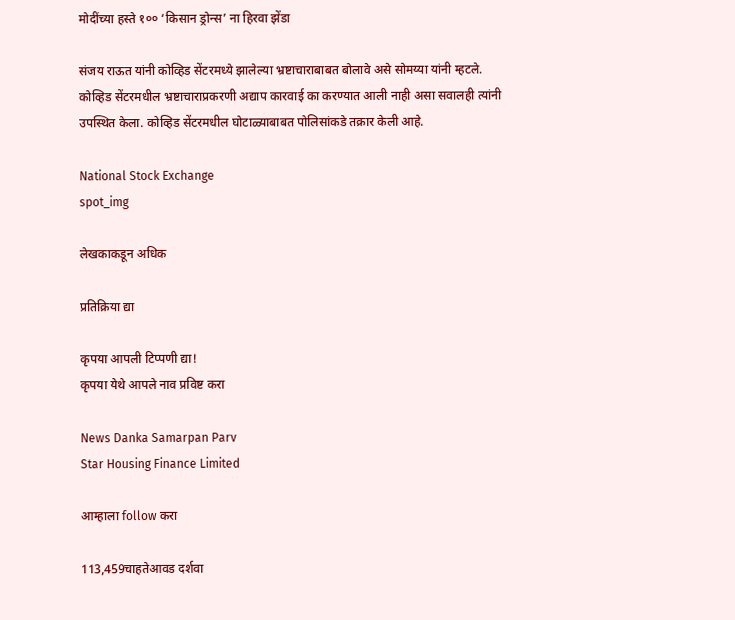मोदींच्या हस्ते १०० ‘किसान ड्रोन्स’ ना हिरवा झेंडा

संजय राऊत यांनी कोव्हिड सेंटरमध्ये झालेल्या भ्रष्टाचाराबाबत बोलावे असे सोमय्या यांनी म्हटले. कोव्हिड सेंटरमधील भ्रष्टाचाराप्रकरणी अद्याप कारवाई का करण्यात आली नाही असा सवालही त्यांनी उपस्थित केला. कोव्हिड सेंटरमधील घोटाळ्याबाबत पोलिसांकडे तक्रार केली आहे.

National Stock Exchange
spot_img

लेखकाकडून अधिक

प्रतिक्रिया द्या

कृपया आपली टिप्पणी द्या!
कृपया येथे आपले नाव प्रविष्ट करा

News Danka Samarpan Parv
Star Housing Finance Limited

आम्हाला follow करा

113,459चाहतेआवड दर्शवा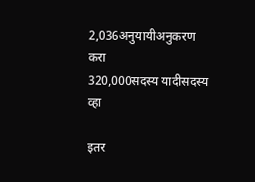2,036अनुयायीअनुकरण करा
320,000सदस्य यादीसदस्य व्हा

इतर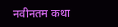नवीनतम कथा